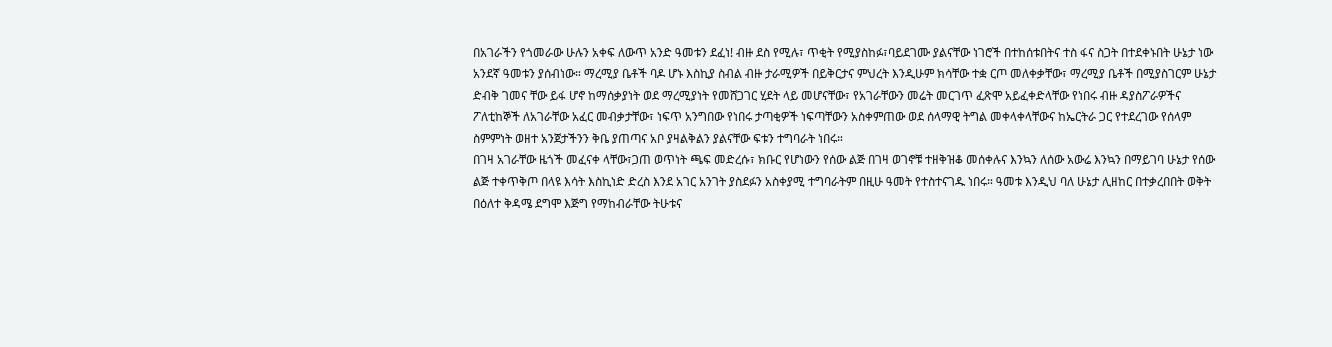በአገራችን የጎመራው ሁሉን አቀፍ ለውጥ አንድ ዓመቱን ደፈነ! ብዙ ደስ የሚሉ፣ ጥቂት የሚያስከፉ፣ባይደገሙ ያልናቸው ነገሮች በተከሰቱበትና ተስ ፋና ስጋት በተደቀኑበት ሁኔታ ነው አንደኛ ዓመቱን ያሰብነው። ማረሚያ ቤቶች ባዶ ሆኑ እስኪያ ስብል ብዙ ታራሚዎች በይቅርታና ምህረት እንዲሁም ክሳቸው ተቋ ርጦ መለቀቃቸው፣ ማረሚያ ቤቶች በሚያስገርም ሁኔታ ድብቅ ገመና ቸው ይፋ ሆኖ ከማሰቃያነት ወደ ማረሚያነት የመሸጋገር ሂደት ላይ መሆናቸው፣ የአገራቸውን መሬት መርገጥ ፈጽሞ አይፈቀድላቸው የነበሩ ብዙ ዳያስፖራዎችና ፖለቲከኞች ለአገራቸው አፈር መብቃታቸው፣ ነፍጥ አንግበው የነበሩ ታጣቂዎች ነፍጣቸውን አስቀምጠው ወደ ሰላማዊ ትግል መቀላቀላቸውና ከኤርትራ ጋር የተደረገው የሰላም ስምምነት ወዘተ አንጀታችንን ቅቤ ያጠጣና አቦ ያዛልቅልን ያልናቸው ፍቱን ተግባራት ነበሩ።
በገዛ አገራቸው ዜጎች መፈናቀ ላቸው፣ጋጠ ወጥነት ጫፍ መድረሱ፣ ክቡር የሆነውን የሰው ልጅ በገዛ ወገኖቹ ተዘቅዝቆ መሰቀሉና እንኳን ለሰው አውሬ እንኳን በማይገባ ሁኔታ የሰው ልጅ ተቀጥቅጦ በላዩ እሳት እስኪነድ ድረስ እንደ አገር አንገት ያስደፉን አስቀያሚ ተግባራትም በዚሁ ዓመት የተስተናገዱ ነበሩ። ዓመቱ እንዲህ ባለ ሁኔታ ሊዘከር በተቃረበበት ወቅት በዕለተ ቅዳሜ ደግሞ እጅግ የማከብራቸው ትሁቱና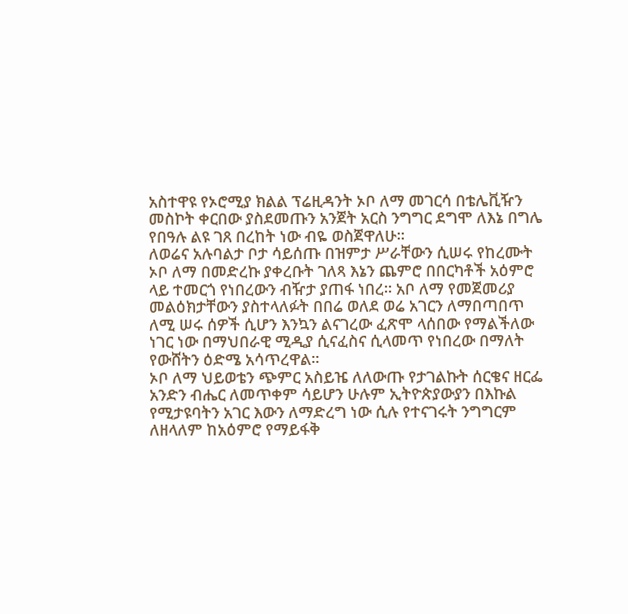አስተዋዩ የኦሮሚያ ክልል ፕሬዚዳንት ኦቦ ለማ መገርሳ በቴሌቪዥን መስኮት ቀርበው ያስደመጡን አንጀት አርስ ንግግር ደግሞ ለእኔ በግሌ የበዓሉ ልዩ ገጸ በረከት ነው ብዬ ወስጀዋለሁ።
ለወሬና አሉባልታ ቦታ ሳይሰጡ በዝምታ ሥራቸውን ሲሠሩ የከረሙት ኦቦ ለማ በመድረኩ ያቀረቡት ገለጻ እኔን ጨምሮ በበርካቶች አዕምሮ ላይ ተመርጎ የነበረውን ብዥታ ያጠፋ ነበረ። አቦ ለማ የመጀመሪያ መልዕክታቸውን ያስተላለፉት በበሬ ወለደ ወሬ አገርን ለማበጣበጥ ለሚ ሠሩ ሰዎች ሲሆን እንኳን ልናገረው ፈጽሞ ላሰበው የማልችለው ነገር ነው በማህበራዊ ሚዲያ ሲናፈስና ሲላመጥ የነበረው በማለት የውሸትን ዕድሜ አሳጥረዋል፡፡
ኦቦ ለማ ህይወቴን ጭምር አስይዤ ለለውጡ የታገልኩት ሰርቄና ዘርፌ አንድን ብሔር ለመጥቀም ሳይሆን ሁሉም ኢትዮጵያውያን በእኩል የሚታዩባትን አገር እውን ለማድረግ ነው ሲሉ የተናገሩት ንግግርም ለዘላለም ከአዕምሮ የማይፋቅ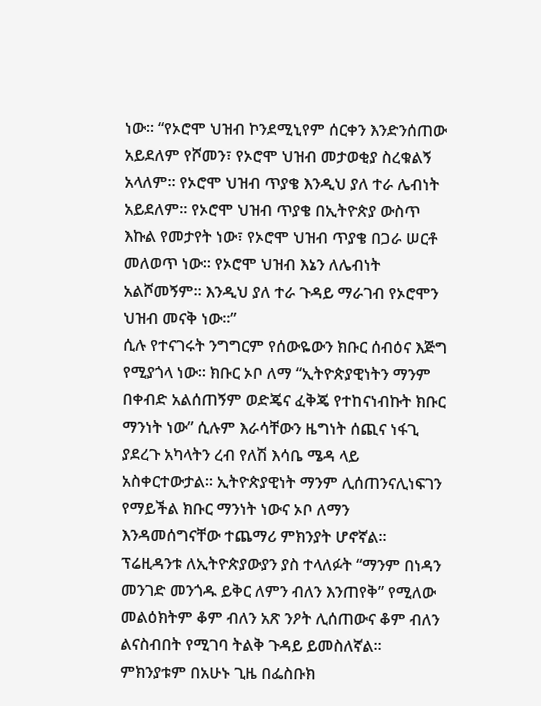ነው። “የኦሮሞ ህዝብ ኮንደሚኒየም ሰርቀን እንድንሰጠው አይደለም የሾመን፣ የኦሮሞ ህዝብ መታወቂያ ስረቁልኝ አላለም። የኦሮሞ ህዝብ ጥያቄ እንዲህ ያለ ተራ ሌብነት አይደለም። የኦሮሞ ህዝብ ጥያቄ በኢትዮጵያ ውስጥ እኩል የመታየት ነው፣ የኦሮሞ ህዝብ ጥያቄ በጋራ ሠርቶ መለወጥ ነው። የኦሮሞ ህዝብ እኔን ለሌብነት አልሾመኝም። እንዲህ ያለ ተራ ጉዳይ ማራገብ የኦሮሞን ህዝብ መናቅ ነው፡፡”
ሲሉ የተናገሩት ንግግርም የሰውዬውን ክቡር ሰብዕና እጅግ የሚያጎላ ነው፡፡ ክቡር ኦቦ ለማ “ኢትዮጵያዊነትን ማንም በቀብድ አልሰጠኝም ወድጄና ፈቅጄ የተከናነብኩት ክቡር ማንነት ነው” ሲሉም እራሳቸውን ዜግነት ሰጪና ነፋጊ ያደረጉ አካላትን ረብ የለሽ እሳቤ ሜዳ ላይ አስቀርተውታል። ኢትዮጵያዊነት ማንም ሊሰጠንናሊነፍገን የማይችል ክቡር ማንነት ነውና ኦቦ ለማን እንዳመሰግናቸው ተጨማሪ ምክንያት ሆኖኛል። ፕሬዚዳንቱ ለኢትዮጵያውያን ያስ ተላለፉት “ማንም በነዳን መንገድ መንጎዱ ይቅር ለምን ብለን እንጠየቅ” የሚለው መልዕክትም ቆም ብለን አጽ ንዖት ሊሰጠውና ቆም ብለን ልናስብበት የሚገባ ትልቅ ጉዳይ ይመስለኛል። ምክንያቱም በአሁኑ ጊዜ በፌስቡክ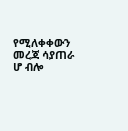የሚለቀቀውን መረጃ ሳያጠራ ሆ ብሎ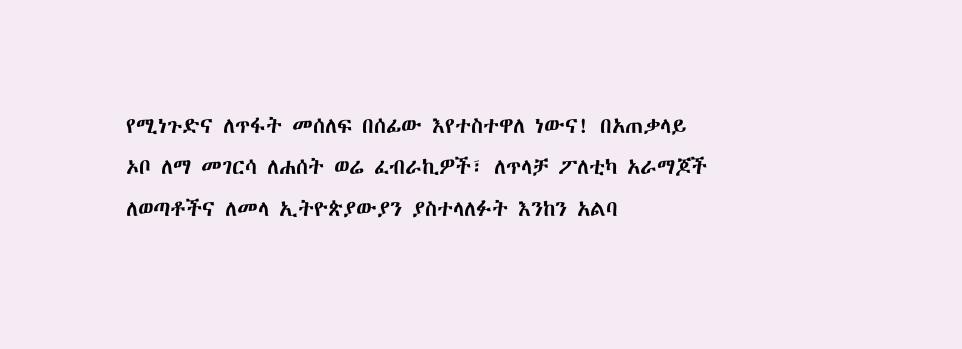የሚነጉድና ለጥፋት መሰለፍ በሰፊው እየተስተዋለ ነውና! በአጠቃላይ ኦቦ ለማ መገርሳ ለሐሰት ወሬ ፈብራኪዎች፣ ለጥላቻ ፖለቲካ አራማጆች ለወጣቶችና ለመላ ኢትዮጵያውያን ያስተላለፉት እንከን አልባ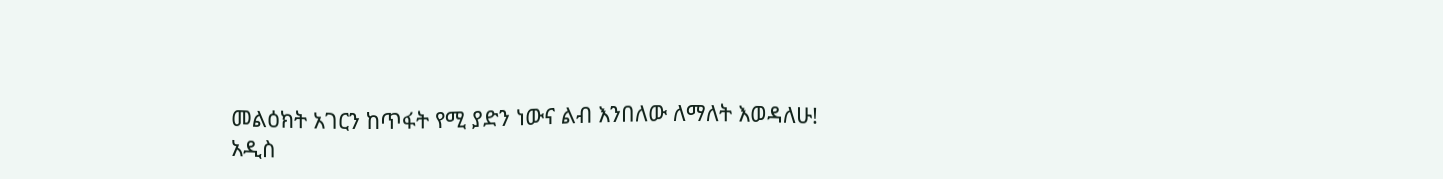መልዕክት አገርን ከጥፋት የሚ ያድን ነውና ልብ እንበለው ለማለት እወዳለሁ!
አዲስ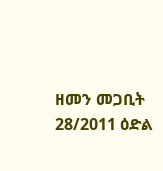ዘመን መጋቢት 28/2011 ዕድል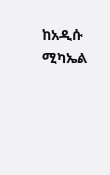ከአዲሱ ሚካኤል